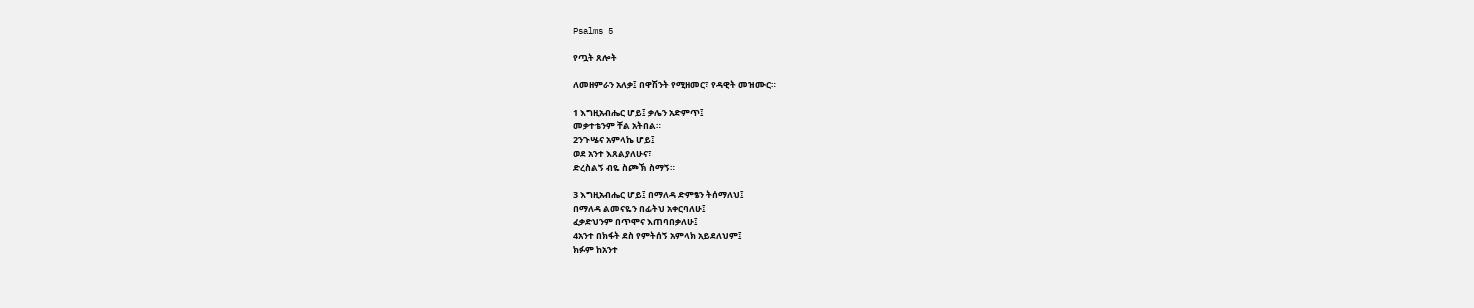Psalms 5

የጧት ጸሎት

ለመዘምራን አለቃ፤ በዋሽንት የሚዘመር፣ የዳዊት መዝሙር።

1 እግዚአብሔር ሆይ፤ ቃሌን አድምጥ፤
መቃተቴንም ቸል አትበል።
2ንጉሤና አምላኬ ሆይ፤
ወደ አንተ እጸልያለሁና፣
ድረስልኝ ብዬ ስጮኽ ስማኝ።

3 እግዚአብሔር ሆይ፤ በማለዳ ድምፄን ትሰማለህ፤
በማለዳ ልመናዬን በፊትህ አቀርባለሁ፤
ፈቃድህንም በጥሞና እጠባበቃለሁ፤
4አንተ በክፋት ደስ የምትሰኝ አምላክ አይደለህም፤
ክፉም ከአንተ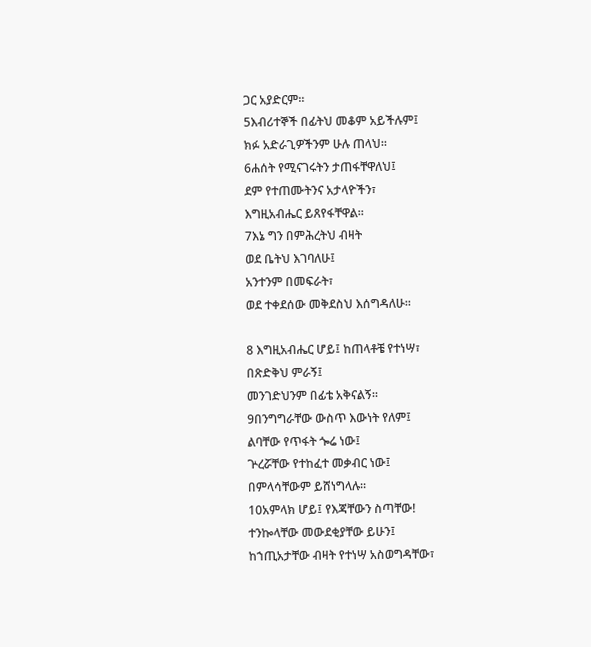ጋር አያድርም።
5እብሪተኞች በፊትህ መቆም አይችሉም፤
ክፉ አድራጊዎችንም ሁሉ ጠላህ።
6ሐሰት የሚናገሩትን ታጠፋቸዋለህ፤
ደም የተጠሙትንና አታላዮችን፣
እግዚአብሔር ይጸየፋቸዋል።
7እኔ ግን በምሕረትህ ብዛት
ወደ ቤትህ እገባለሁ፤
አንተንም በመፍራት፣
ወደ ተቀደሰው መቅደስህ እሰግዳለሁ።

8 እግዚአብሔር ሆይ፤ ከጠላቶቼ የተነሣ፣
በጽድቅህ ምራኝ፤
መንገድህንም በፊቴ አቅናልኝ።
9በንግግራቸው ውስጥ እውነት የለም፤
ልባቸው የጥፋት ጐሬ ነው፤
ጕረሯቸው የተከፈተ መቃብር ነው፤
በምላሳቸውም ይሸነግላሉ።
10አምላክ ሆይ፤ የእጃቸውን ስጣቸው!
ተንኰላቸው መውደቂያቸው ይሁን፤
ከኀጢአታቸው ብዛት የተነሣ አስወግዳቸው፣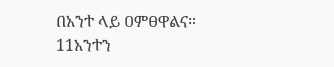በአንተ ላይ ዐምፀዋልና።
11አንተን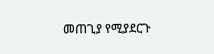መጠጊያ የሚያደርጉ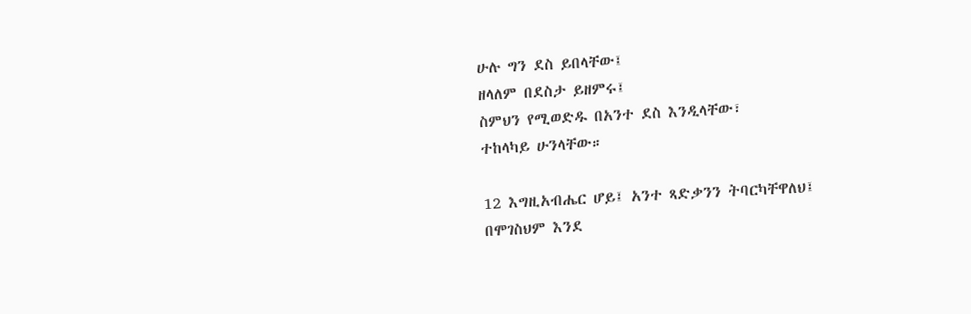ሁሉ ግን ደስ ይበላቸው፤
ዘላለም በደስታ ይዘምሩ፤
ስምህን የሚወድዱ በአንተ ደስ እንዲላቸው፣
ተከላካይ ሁንላቸው።

12 እግዚአብሔር ሆይ፤ አንተ ጻድቃንን ትባርካቸዋለህ፤
በሞገስህም እንደ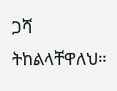ጋሻ ትከልላቸዋለህ።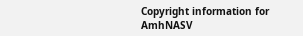Copyright information for AmhNASV